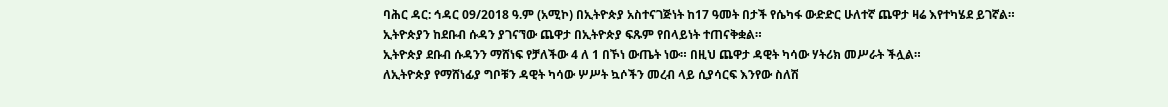ባሕር ዳር: ኅዳር 09/2018 ዓ.ም (አሚኮ) በኢትዮጵያ አስተናገጅነት ከ17 ዓመት በታች የሴካፋ ውድድር ሁለተኛ ጨዋታ ዛሬ እየተካሄደ ይገኛል።
ኢትዮጵያን ከደቡብ ሱዳን ያገናኘው ጨዋታ በኢትዮጵያ ፍጹም የበላይነት ተጠናቅቋል።
ኢትዮጵያ ደቡብ ሱዳንን ማሸነፍ የቻለችው 4 ለ 1 በኾነ ውጤት ነው። በዚህ ጨዋታ ዳዊት ካሳው ሃትሪክ መሥራት ችሏል።
ለኢትዮጵያ የማሸነፊያ ግቦቹን ዳዊት ካሳው ሦሥት ኳሶችን መረብ ላይ ሲያሳርፍ እንየው ስለሽ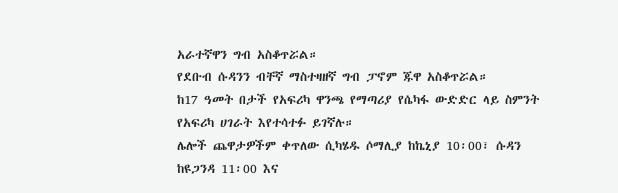አራተኛዋን ግብ አስቆጥሯል።
የደቡብ ሱዳንን ብቸኛ ማስተዛዘኛ ግብ ፓኖም ጁዋ አስቆጥሯል።
ከ17 ዓመት በታች የአፍሪካ ዋንጫ የማጣሪያ የሴካፋ ውድድር ላይ ስምንት የአፍሪካ ሀገራት እየተሳተፉ ይገኛሉ።
ሌሎች ጨዋታዎችም ቀጥለው ሲካሄዱ ሶማሊያ ከኬኒያ 10፡00፣ ሱዳን ከዩጋንዳ 11፡00 እና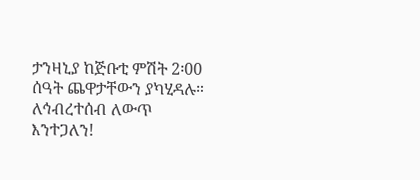ታንዛኒያ ከጅቡቲ ምሽት 2፡00 ሰዓት ጨዋታቸውን ያካሂዳሉ።
ለኅብረተሰብ ለውጥ እንተጋለን!